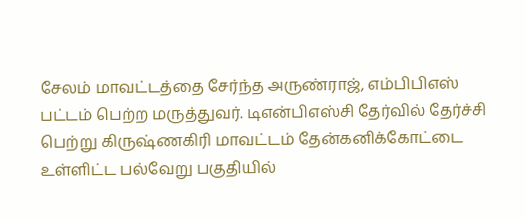சேலம் மாவட்டத்தை சேர்ந்த அருண்ராஜ், எம்பிபிஎஸ் பட்டம் பெற்ற மருத்துவர். டிஎன்பிஎஸ்சி தேர்வில் தேர்ச்சி பெற்று கிருஷ்ணகிரி மாவட்டம் தேன்கனிக்கோட்டை உள்ளிட்ட பல்வேறு பகுதியில்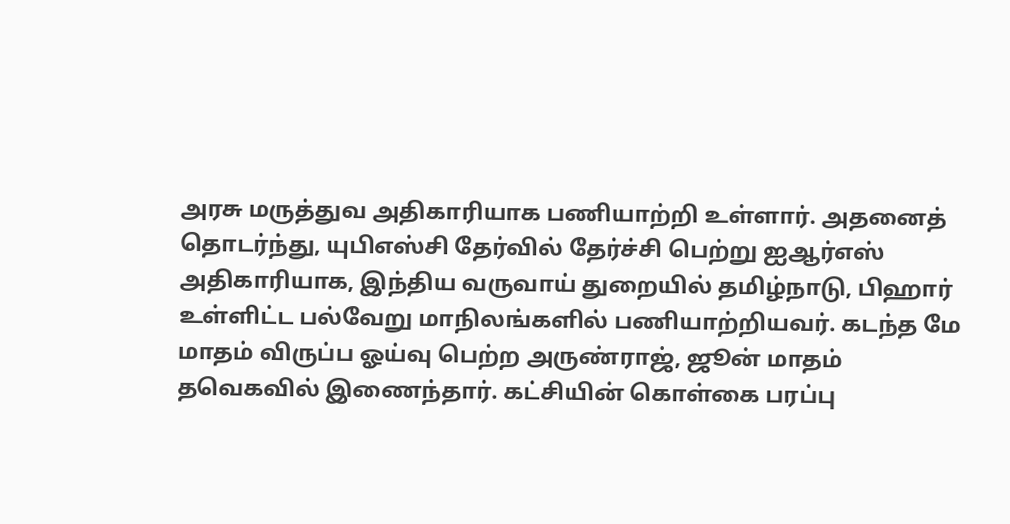அரசு மருத்துவ அதிகாரியாக பணியாற்றி உள்ளார். அதனைத் தொடர்ந்து, யுபிஎஸ்சி தேர்வில் தேர்ச்சி பெற்று ஐஆர்எஸ் அதிகாரியாக, இந்திய வருவாய் துறையில் தமிழ்நாடு, பிஹார் உள்ளிட்ட பல்வேறு மாநிலங்களில் பணியாற்றியவர். கடந்த மே மாதம் விருப்ப ஓய்வு பெற்ற அருண்ராஜ், ஜூன் மாதம் தவெகவில் இணைந்தார். கட்சியின் கொள்கை பரப்பு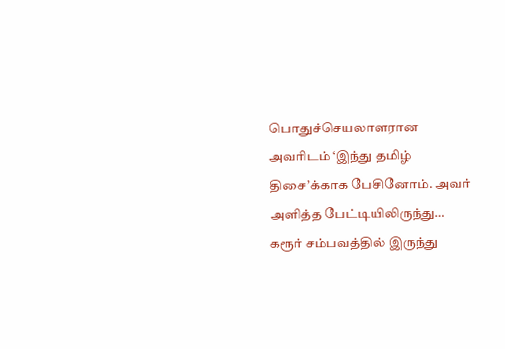பொதுச்செயலாளரான அவரிடம் ‘இந்து தமிழ் திசை’க்காக பேசினோம். அவர் அளித்த பேட்டியிலிருந்து…
கரூர் சம்பவத்தில் இருந்து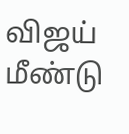விஜய் மீண்டு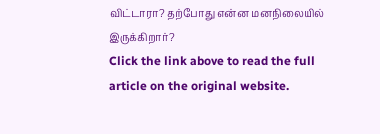விட்டாரா? தற்போது என்ன மனநிலையில் இருக்கிறார்?
Click the link above to read the full article on the original website.